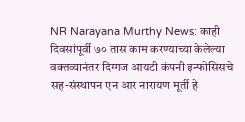NR Narayana Murthy News: काही दिवसांपूर्वी ७० तास काम करण्याच्या केलेल्या वक्तव्यानंतर दिग्गज आयटी कंपनी इन्फोसिसचे सह-संस्थापन एन आर नारायण मूर्ती हे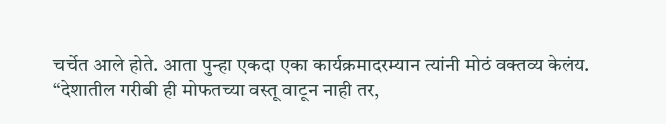चर्चेत आले होते. आता पुन्हा एकदा एका कार्यक्रमादरम्यान त्यांनी मोठं वक्तव्य केलंय.
“देशातील गरीबी ही मोफतच्या वस्तू वाटून नाही तर,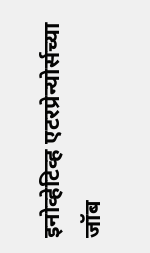इनोव्हेटिव्ह एटरप्रेन्योर्सच्या जॉब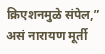क्रिएशनमुळे संपेल,” असं नारायण मूर्ती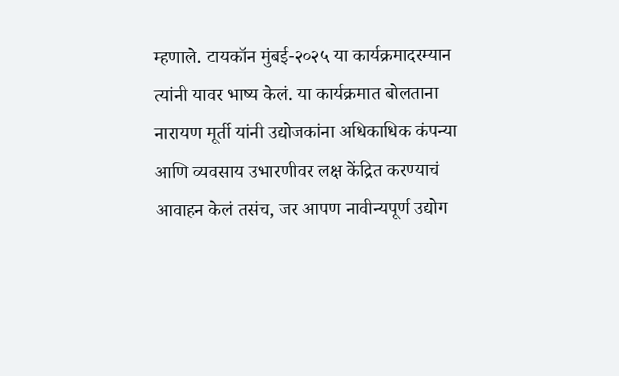म्हणाले. टायकॉन मुंबई-२०२५ या कार्यक्रमादरम्यान त्यांनी यावर भाष्य केलं. या कार्यक्रमात बोलताना नारायण मूर्ती यांनी उद्योजकांना अधिकाधिक कंपन्या आणि व्यवसाय उभारणीवर लक्ष केंद्रित करण्याचं आवाहन केलं तसंच, जर आपण नावीन्यपूर्ण उद्योग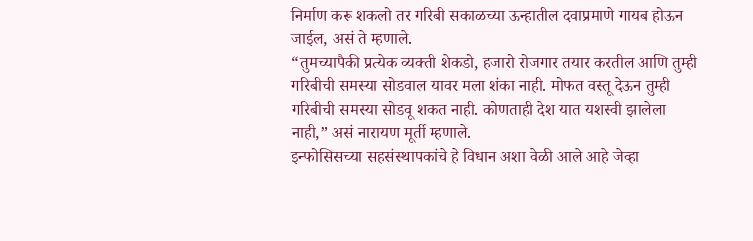निर्माण करू शकलो तर गरिबी सकाळच्या ऊन्हातील दवाप्रमाणे गायब होऊन जाईल, असं ते म्हणाले.
“तुमच्यापैकी प्रत्येक व्यक्ती शेकडो, हजारो रोजगार तयार करतील आणि तुम्ही गरिबीची समस्या सोडवाल यावर मला शंका नाही. मोफत वस्तू देऊन तुम्ही गरिबीची समस्या सोडवू शकत नाही. कोणताही देश यात यशस्वी झालेला नाही,” असं नारायण मूर्ती म्हणाले.
इन्फोसिसच्या सहसंस्थापकांचे हे विधान अशा वेळी आले आहे जेव्हा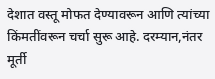देशात वस्तू मोफत देण्यावरून आणि त्यांच्या किंमतींवरून चर्चा सुरू आहे. दरम्यान,नंतर मूर्ती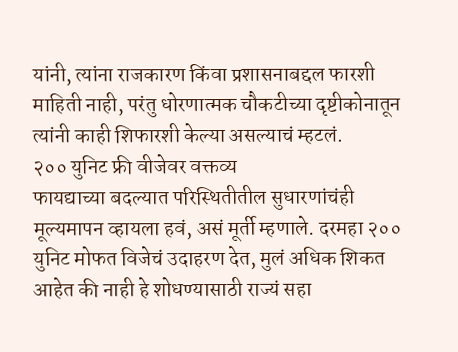यांनी, त्यांना राजकारण किंवा प्रशासनाबद्दल फारशी माहिती नाही, परंतु धोरणात्मक चौकटीच्या दृष्टीकोनातून त्यांनी काही शिफारशी केल्या असल्याचं म्हटलं.
२०० युनिट फ्री वीजेवर वक्तव्य
फायद्याच्या बदल्यात परिस्थितीतील सुधारणांचंही मूल्यमापन व्हायला हवं, असं मूर्ती म्हणाले. दरमहा २०० युनिट मोफत विजेचं उदाहरण देत, मुलं अधिक शिकत आहेत की नाही हे शोधण्यासाठी राज्यं सहा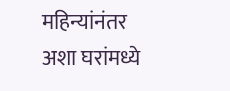महिन्यांनंतर अशा घरांमध्ये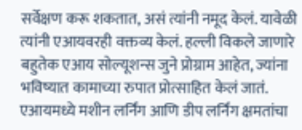सर्वेक्षण करू शकतात, असं त्यांनी नमूद केलं. यावेळी त्यांनी एआयवरही वक्तव्य केलं. हल्ली विकले जाणारे बहुतेक एआय सोल्यूशन्स जुने प्रोग्राम आहेत, ज्यांना भविष्यात कामाच्या रुपात प्रोत्साहित केलं जातं. एआयमध्ये मशीन लर्निंग आणि डीप लर्निंग क्षमतांचा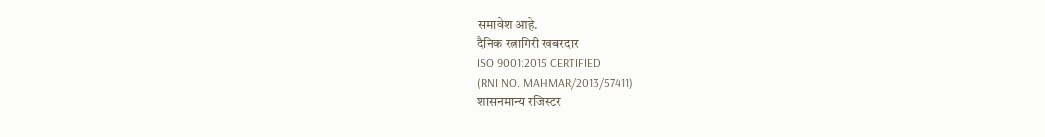समावेश आहे.
दैनिक रत्नागिरी खबरदार
ISO 9001:2015 CERTIFIED
(RNI NO. MAHMAR/2013/57411)
शासनमान्य रजिस्टर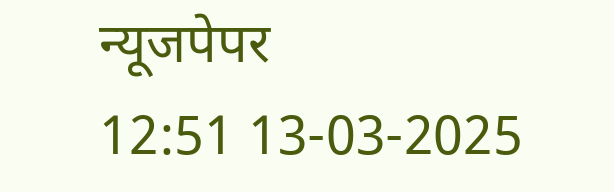न्यूजपेपर
12:51 13-03-2025